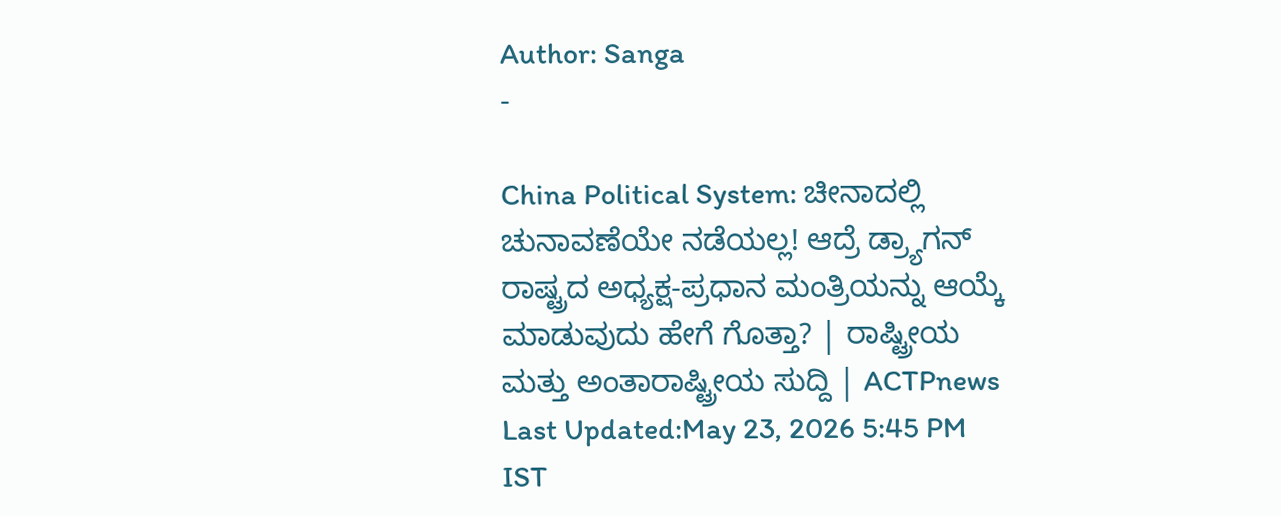Author: Sanga
-

China Political System: ಚೀನಾದಲ್ಲಿ ಚುನಾವಣೆಯೇ ನಡೆಯಲ್ಲ! ಆದ್ರೆ ಡ್ರ್ಯಾಗನ್ ರಾಷ್ಟ್ರದ ಅಧ್ಯಕ್ಷ-ಪ್ರಧಾನ ಮಂತ್ರಿಯನ್ನು ಆಯ್ಕೆ ಮಾಡುವುದು ಹೇಗೆ ಗೊತ್ತಾ? | ರಾಷ್ಟ್ರೀಯ ಮತ್ತು ಅಂತಾರಾಷ್ಟ್ರೀಯ ಸುದ್ದಿ | ACTPnews
Last Updated:May 23, 2026 5:45 PM IST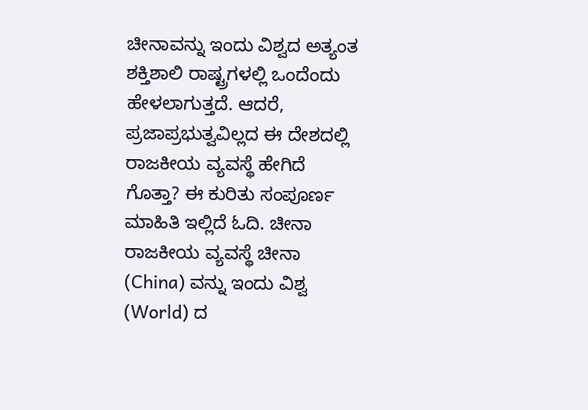ಚೀನಾವನ್ನು ಇಂದು ವಿಶ್ವದ ಅತ್ಯಂತ ಶಕ್ತಿಶಾಲಿ ರಾಷ್ಟ್ರಗಳಲ್ಲಿ ಒಂದೆಂದು ಹೇಳಲಾಗುತ್ತದೆ. ಆದರೆ, ಪ್ರಜಾಪ್ರಭುತ್ವವಿಲ್ಲದ ಈ ದೇಶದಲ್ಲಿ ರಾಜಕೀಯ ವ್ಯವಸ್ಥೆ ಹೇಗಿದೆ ಗೊತ್ತಾ? ಈ ಕುರಿತು ಸಂಪೂರ್ಣ ಮಾಹಿತಿ ಇಲ್ಲಿದೆ ಓದಿ. ಚೀನಾ ರಾಜಕೀಯ ವ್ಯವಸ್ಥೆ ಚೀನಾ (China) ವನ್ನು ಇಂದು ವಿಶ್ವ (World) ದ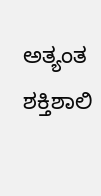ಅತ್ಯಂತ ಶಕ್ತಿಶಾಲಿ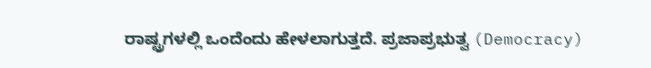ರಾಷ್ಟ್ರಗಳಲ್ಲಿ ಒಂದೆಂದು ಹೇಳಲಾಗುತ್ತದೆ. ಪ್ರಜಾಪ್ರಭುತ್ವ (Democracy)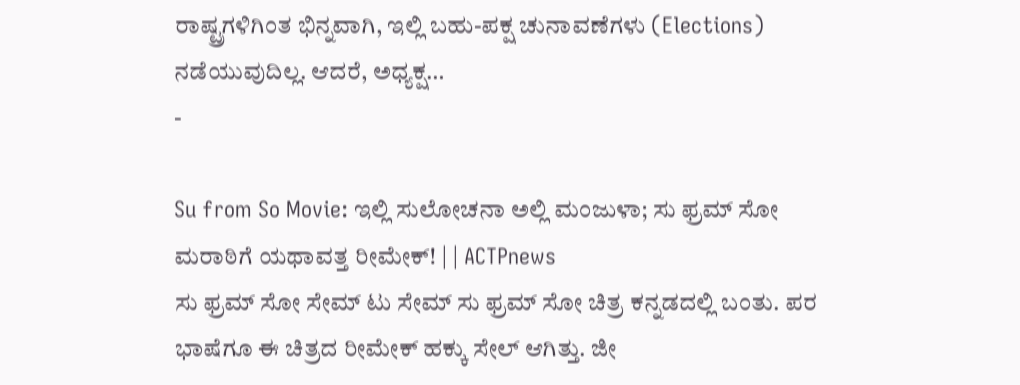ರಾಷ್ಟ್ರಗಳಿಗಿಂತ ಭಿನ್ನವಾಗಿ, ಇಲ್ಲಿ ಬಹು-ಪಕ್ಷ ಚುನಾವಣೆಗಳು (Elections) ನಡೆಯುವುದಿಲ್ಲ. ಆದರೆ, ಅಧ್ಯಕ್ಷ…
-

Su from So Movie: ಇಲ್ಲಿ ಸುಲೋಚನಾ ಅಲ್ಲಿ ಮಂಜುಳಾ; ಸು ಫ್ರಮ್ ಸೋ ಮರಾಠಿಗೆ ಯಥಾವತ್ತ ರೀಮೇಕ್! | | ACTPnews
ಸು ಫ್ರಮ್ ಸೋ ಸೇಮ್ ಟು ಸೇಮ್ ಸು ಫ್ರಮ್ ಸೋ ಚಿತ್ರ ಕನ್ನಡದಲ್ಲಿ ಬಂತು. ಪರ ಭಾಷೆಗೂ ಈ ಚಿತ್ರದ ರೀಮೇಕ್ ಹಕ್ಕು ಸೇಲ್ ಆಗಿತ್ತು. ಜೀ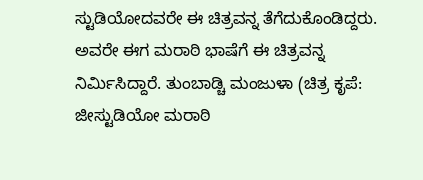ಸ್ಟುಡಿಯೋದವರೇ ಈ ಚಿತ್ರವನ್ನ ತೆಗೆದುಕೊಂಡಿದ್ದರು. ಅವರೇ ಈಗ ಮರಾಠಿ ಭಾಷೆಗೆ ಈ ಚಿತ್ರವನ್ನ ನಿರ್ಮಿಸಿದ್ದಾರೆ. ತುಂಬಾಡ್ಚಿ ಮಂಜುಳಾ (ಚಿತ್ರ ಕೃಪೆ: ಜೀಸ್ಟುಡಿಯೋ ಮರಾಠಿ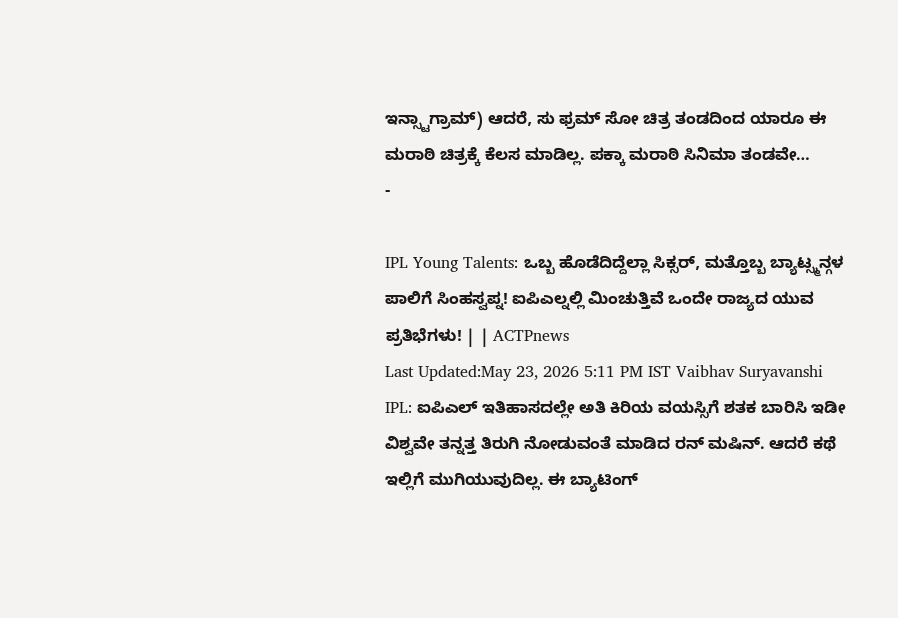ಇನ್ಸ್ಟಾಗ್ರಾಮ್) ಆದರೆ, ಸು ಫ್ರಮ್ ಸೋ ಚಿತ್ರ ತಂಡದಿಂದ ಯಾರೂ ಈ ಮರಾಠಿ ಚಿತ್ರಕ್ಕೆ ಕೆಲಸ ಮಾಡಿಲ್ಲ. ಪಕ್ಕಾ ಮರಾಠಿ ಸಿನಿಮಾ ತಂಡವೇ…
-

IPL Young Talents: ಒಬ್ಬ ಹೊಡೆದಿದ್ದೆಲ್ಲಾ ಸಿಕ್ಸರ್, ಮತ್ತೊಬ್ಬ ಬ್ಯಾಟ್ಸ್ಮನ್ಗಳ ಪಾಲಿಗೆ ಸಿಂಹಸ್ವಪ್ನ! ಐಪಿಎಲ್ನಲ್ಲಿ ಮಿಂಚುತ್ತಿವೆ ಒಂದೇ ರಾಜ್ಯದ ಯುವ ಪ್ರತಿಭೆಗಳು! | | ACTPnews
Last Updated:May 23, 2026 5:11 PM IST Vaibhav Suryavanshi IPL: ಐಪಿಎಲ್ ಇತಿಹಾಸದಲ್ಲೇ ಅತಿ ಕಿರಿಯ ವಯಸ್ಸಿಗೆ ಶತಕ ಬಾರಿಸಿ ಇಡೀ ವಿಶ್ವವೇ ತನ್ನತ್ತ ತಿರುಗಿ ನೋಡುವಂತೆ ಮಾಡಿದ ರನ್ ಮಷಿನ್. ಆದರೆ ಕಥೆ ಇಲ್ಲಿಗೆ ಮುಗಿಯುವುದಿಲ್ಲ. ಈ ಬ್ಯಾಟಿಂಗ್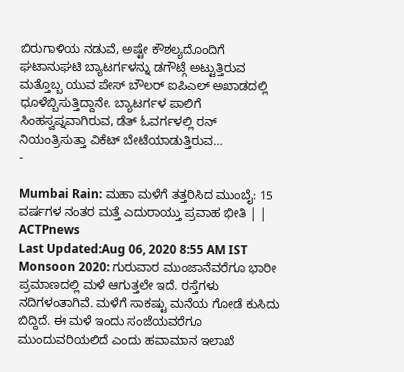ಬಿರುಗಾಳಿಯ ನಡುವೆ, ಅಷ್ಟೇ ಕೌಶಲ್ಯದೊಂದಿಗೆ ಘಟಾನುಘಟಿ ಬ್ಯಾಟರ್ಗಳನ್ನು ಡಗೌಟ್ಗೆ ಅಟ್ಟುತ್ತಿರುವ ಮತ್ತೊಬ್ಬ ಯುವ ಪೇಸ್ ಬೌಲರ್ ಐಪಿಎಲ್ ಅಖಾಡದಲ್ಲಿ ಧೂಳೆಬ್ಬಿಸುತ್ತಿದ್ದಾನೇ. ಬ್ಯಾಟರ್ಗಳ ಪಾಲಿಗೆ ಸಿಂಹಸ್ವಪ್ನವಾಗಿರುವ, ಡೆತ್ ಓವರ್ಗಳಲ್ಲಿ ರನ್ ನಿಯಂತ್ರಿಸುತ್ತಾ ವಿಕೆಟ್ ಬೇಟೆಯಾಡುತ್ತಿರುವ…
-

Mumbai Rain: ಮಹಾ ಮಳೆಗೆ ತತ್ತರಿಸಿದ ಮುಂಬೈ: 15 ವರ್ಷಗಳ ನಂತರ ಮತ್ತೆ ಎದುರಾಯ್ತು ಪ್ರವಾಹ ಭೀತಿ | | ACTPnews
Last Updated:Aug 06, 2020 8:55 AM IST Monsoon 2020: ಗುರುವಾರ ಮುಂಜಾನೆವರೆಗೂ ಭಾರೀ ಪ್ರಮಾಣದಲ್ಲಿ ಮಳೆ ಆಗುತ್ತಲೇ ಇದೆ. ರಸ್ತೆಗಳು ನದಿಗಳಂತಾಗಿವೆ. ಮಳೆಗೆ ಸಾಕಷ್ಟು ಮನೆಯ ಗೋಡೆ ಕುಸಿದು ಬಿದ್ದಿದೆ. ಈ ಮಳೆ ಇಂದು ಸಂಜೆಯವರೆಗೂ ಮುಂದುವರಿಯಲಿದೆ ಎಂದು ಹವಾಮಾನ ಇಲಾಖೆ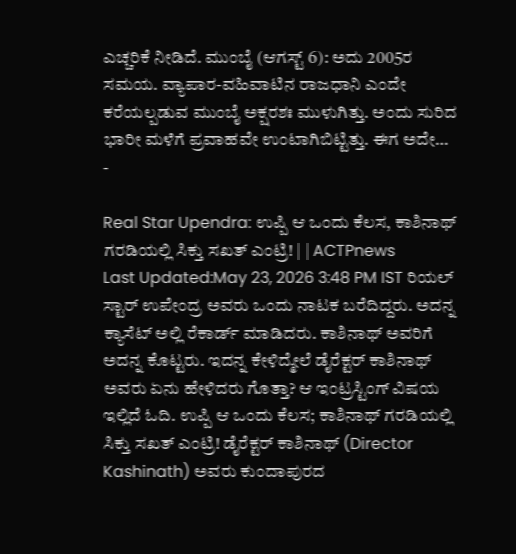ಎಚ್ಚರಿಕೆ ನೀಡಿದೆ. ಮುಂಬೈ (ಆಗಸ್ಟ್ 6): ಅದು 2005ರ ಸಮಯ. ವ್ಯಾಪಾರ-ವಹಿವಾಟಿನ ರಾಜಧಾನಿ ಎಂದೇ ಕರೆಯಲ್ಪಡುವ ಮುಂಬೈ ಅಕ್ಷರಶಃ ಮುಳುಗಿತ್ತು. ಅಂದು ಸುರಿದ ಭಾರೀ ಮಳೆಗೆ ಪ್ರವಾಹವೇ ಉಂಟಾಗಿಬಿಟ್ಟಿತ್ತು. ಈಗ ಅದೇ…
-

Real Star Upendra: ಉಪ್ಪಿ ಆ ಒಂದು ಕೆಲಸ, ಕಾಶಿನಾಥ್ ಗರಡಿಯಲ್ಲಿ ಸಿಕ್ತು ಸಖತ್ ಎಂಟ್ರಿ! | | ACTPnews
Last Updated:May 23, 2026 3:48 PM IST ರಿಯಲ್ ಸ್ಟಾರ್ ಉಪೇಂದ್ರ ಅವರು ಒಂದು ನಾಟಕ ಬರೆದಿದ್ದರು. ಅದನ್ನ ಕ್ಯಾಸೆಟ್ ಅಲ್ಲಿ ರೆಕಾರ್ಡ್ ಮಾಡಿದರು. ಕಾಶಿನಾಥ್ ಅವರಿಗೆ ಅದನ್ನ ಕೊಟ್ಟರು. ಇದನ್ನ ಕೇಳಿದ್ಮೇಲೆ ಡೈರೆಕ್ಟರ್ ಕಾಶಿನಾಥ್ ಅವರು ಏನು ಹೇಳಿದರು ಗೊತ್ತಾ? ಆ ಇಂಟ್ರಸ್ಟಿಂಗ್ ವಿಷಯ ಇಲ್ಲಿದೆ ಓದಿ. ಉಪ್ಪಿ ಆ ಒಂದು ಕೆಲಸ; ಕಾಶಿನಾಥ್ ಗರಡಿಯಲ್ಲಿ ಸಿಕ್ತು ಸಖತ್ ಎಂಟ್ರಿ! ಡೈರೆಕ್ಟರ್ ಕಾಶಿನಾಥ್ (Director Kashinath) ಅವರು ಕುಂದಾಪುರದ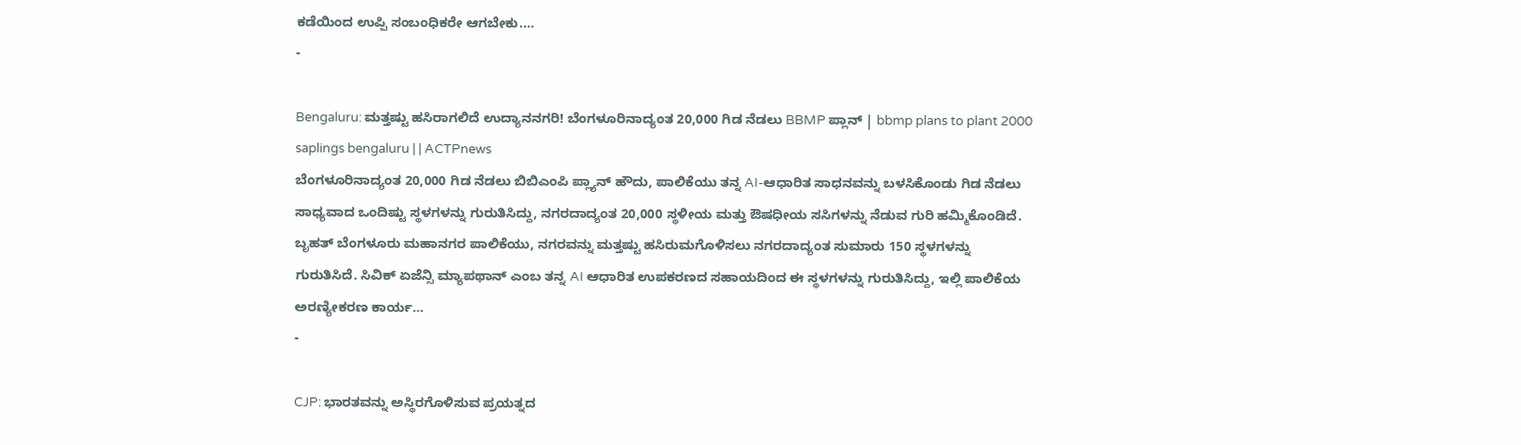ಕಡೆಯಿಂದ ಉಪ್ಪಿ ಸಂಬಂಧಿಕರೇ ಆಗಬೇಕು.…
-

Bengaluru: ಮತ್ತಷ್ಟು ಹಸಿರಾಗಲಿದೆ ಉದ್ಯಾನನಗರಿ! ಬೆಂಗಳೂರಿನಾದ್ಯಂತ 20,000 ಗಿಡ ನೆಡಲು BBMP ಪ್ಲಾನ್ | bbmp plans to plant 2000 saplings bengaluru | | ACTPnews
ಬೆಂಗಳೂರಿನಾದ್ಯಂತ 20,000 ಗಿಡ ನೆಡಲು ಬಿಬಿಎಂಪಿ ಪ್ಲ್ಯಾನ್ ಹೌದು, ಪಾಲಿಕೆಯು ತನ್ನ AI-ಆಧಾರಿತ ಸಾಧನವನ್ನು ಬಳಸಿಕೊಂಡು ಗಿಡ ನೆಡಲು ಸಾಧ್ಯವಾದ ಒಂದಿಷ್ಟು ಸ್ಥಳಗಳನ್ನು ಗುರುತಿಸಿದ್ದು, ನಗರದಾದ್ಯಂತ 20,000 ಸ್ಥಳೀಯ ಮತ್ತು ಔಷಧೀಯ ಸಸಿಗಳನ್ನು ನೆಡುವ ಗುರಿ ಹಮ್ಮಿಕೊಂಡಿದೆ. ಬೃಹತ್ ಬೆಂಗಳೂರು ಮಹಾನಗರ ಪಾಲಿಕೆಯು, ನಗರವನ್ನು ಮತ್ತಷ್ಟು ಹಸಿರುಮಗೊಳಿಸಲು ನಗರದಾದ್ಯಂತ ಸುಮಾರು 150 ಸ್ಥಳಗಳನ್ನು ಗುರುತಿಸಿದೆ. ಸಿವಿಕ್ ಏಜೆನ್ಸಿ ಮ್ಯಾಪಥಾನ್ ಎಂಬ ತನ್ನ AI ಆಧಾರಿತ ಉಪಕರಣದ ಸಹಾಯದಿಂದ ಈ ಸ್ಥಳಗಳನ್ನು ಗುರುತಿಸಿದ್ದು, ಇಲ್ಲಿ ಪಾಲಿಕೆಯ ಅರಣ್ಯೀಕರಣ ಕಾರ್ಯ…
-

CJP: ಭಾರತವನ್ನು ಅಸ್ಥಿರಗೊಳಿಸುವ ಪ್ರಯತ್ನದ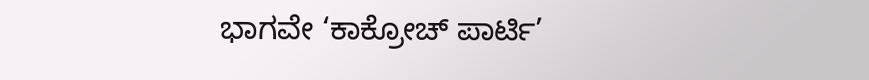ಭಾಗವೇ ‘ಕಾಕ್ರೋಚ್ ಪಾರ್ಟಿ’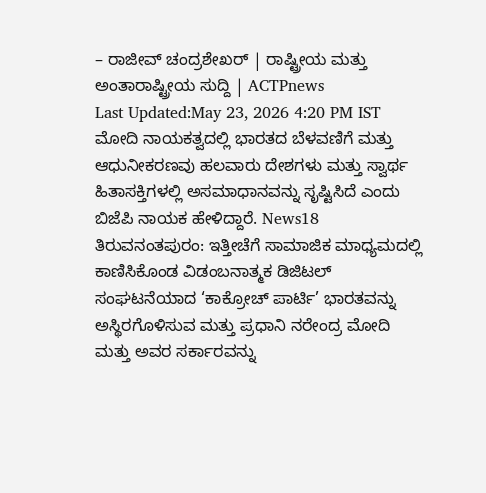– ರಾಜೀವ್ ಚಂದ್ರಶೇಖರ್ | ರಾಷ್ಟ್ರೀಯ ಮತ್ತು ಅಂತಾರಾಷ್ಟ್ರೀಯ ಸುದ್ದಿ | ACTPnews
Last Updated:May 23, 2026 4:20 PM IST ಮೋದಿ ನಾಯಕತ್ವದಲ್ಲಿ ಭಾರತದ ಬೆಳವಣಿಗೆ ಮತ್ತು ಆಧುನೀಕರಣವು ಹಲವಾರು ದೇಶಗಳು ಮತ್ತು ಸ್ವಾರ್ಥ ಹಿತಾಸಕ್ತಿಗಳಲ್ಲಿ ಅಸಮಾಧಾನವನ್ನು ಸೃಷ್ಟಿಸಿದೆ ಎಂದು ಬಿಜೆಪಿ ನಾಯಕ ಹೇಳಿದ್ದಾರೆ. News18 ತಿರುವನಂತಪುರಂ: ಇತ್ತೀಚೆಗೆ ಸಾಮಾಜಿಕ ಮಾಧ್ಯಮದಲ್ಲಿ ಕಾಣಿಸಿಕೊಂಡ ವಿಡಂಬನಾತ್ಮಕ ಡಿಜಿಟಲ್ ಸಂಘಟನೆಯಾದ ‘ಕಾಕ್ರೋಚ್ ಪಾರ್ಟಿ’ ಭಾರತವನ್ನು ಅಸ್ಥಿರಗೊಳಿಸುವ ಮತ್ತು ಪ್ರಧಾನಿ ನರೇಂದ್ರ ಮೋದಿ ಮತ್ತು ಅವರ ಸರ್ಕಾರವನ್ನು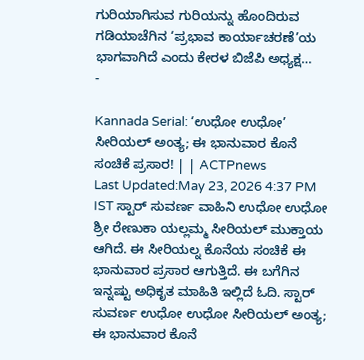ಗುರಿಯಾಗಿಸುವ ಗುರಿಯನ್ನು ಹೊಂದಿರುವ ಗಡಿಯಾಚೆಗಿನ ‘ಪ್ರಭಾವ ಕಾರ್ಯಾಚರಣೆ’ಯ ಭಾಗವಾಗಿದೆ ಎಂದು ಕೇರಳ ಬಿಜೆಪಿ ಅಧ್ಯಕ್ಷ…
-

Kannada Serial: ‘ಉಧೋ ಉಧೋ’ ಸೀರಿಯಲ್ ಅಂತ್ಯ; ಈ ಭಾನುವಾರ ಕೊನೆ ಸಂಚಿಕೆ ಪ್ರಸಾರ! | | ACTPnews
Last Updated:May 23, 2026 4:37 PM IST ಸ್ಟಾರ್ ಸುವರ್ಣ ವಾಹಿನಿ ಉಧೋ ಉಧೋ ಶ್ರೀ ರೇಣುಕಾ ಯಲ್ಲಮ್ಮ ಸೀರಿಯಲ್ ಮುಕ್ತಾಯ ಆಗಿದೆ. ಈ ಸೀರಿಯಲ್ನ ಕೊನೆಯ ಸಂಚಿಕೆ ಈ ಭಾನುವಾರ ಪ್ರಸಾರ ಆಗುತ್ತಿದೆ. ಈ ಬಗೆಗಿನ ಇನ್ನಷ್ಟು ಅಧಿಕೃತ ಮಾಹಿತಿ ಇಲ್ಲಿದೆ ಓದಿ. ಸ್ಟಾರ್ ಸುವರ್ಣ ಉಧೋ ಉಧೋ ಸೀರಿಯಲ್ ಅಂತ್ಯ; ಈ ಭಾನುವಾರ ಕೊನೆ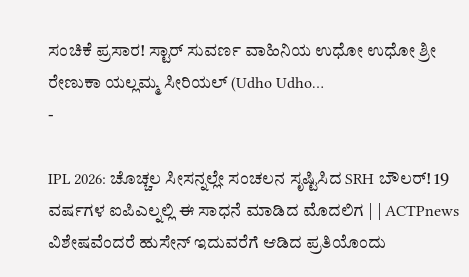ಸಂಚಿಕೆ ಪ್ರಸಾರ! ಸ್ಟಾರ್ ಸುವರ್ಣ ವಾಹಿನಿಯ ಉಧೋ ಉಧೋ ಶ್ರೀ ರೇಣುಕಾ ಯಲ್ಲಮ್ಮ ಸೀರಿಯಲ್ (Udho Udho…
-

IPL 2026: ಚೊಚ್ಚಲ ಸೀಸನ್ನಲ್ಲೇ ಸಂಚಲನ ಸೃಷ್ಟಿಸಿದ SRH ಬೌಲರ್! 19 ವರ್ಷಗಳ ಐಪಿಎಲ್ನಲ್ಲಿ ಈ ಸಾಧನೆ ಮಾಡಿದ ಮೊದಲಿಗ | | ACTPnews
ವಿಶೇಷವೆಂದರೆ ಹುಸೇನ್ ಇದುವರೆಗೆ ಆಡಿದ ಪ್ರತಿಯೊಂದು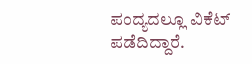ಪಂದ್ಯದಲ್ಲೂ ವಿಕೆಟ್ ಪಡೆದಿದ್ದಾರೆ.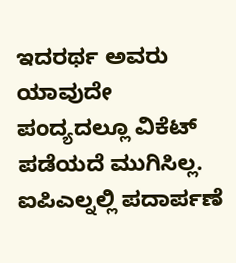ಇದರರ್ಥ ಅವರು ಯಾವುದೇ ಪಂದ್ಯದಲ್ಲೂ ವಿಕೆಟ್ ಪಡೆಯದೆ ಮುಗಿಸಿಲ್ಲ. ಐಪಿಎಲ್ನಲ್ಲಿ ಪದಾರ್ಪಣೆ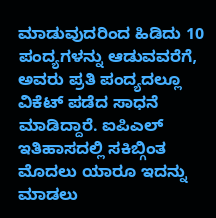ಮಾಡುವುದರಿಂದ ಹಿಡಿದು 10 ಪಂದ್ಯಗಳನ್ನು ಆಡುವವರೆಗೆ, ಅವರು ಪ್ರತಿ ಪಂದ್ಯದಲ್ಲೂ ವಿಕೆಟ್ ಪಡೆದ ಸಾಧನೆ ಮಾಡಿದ್ದಾರೆ. ಐಪಿಎಲ್ ಇತಿಹಾಸದಲ್ಲಿ ಸಕಿಬ್ಗಿಂತ ಮೊದಲು ಯಾರೂ ಇದನ್ನು ಮಾಡಲು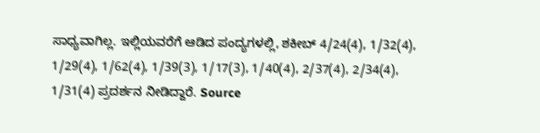ಸಾಧ್ಯವಾಗಿಲ್ಲ. ಇಲ್ಲಿಯವರೆಗೆ ಆಡಿದ ಪಂದ್ಯಗಳಲ್ಲಿ, ಶಕೀಬ್ 4/24(4), 1/32(4), 1/29(4), 1/62(4), 1/39(3), 1/17(3), 1/40(4), 2/37(4), 2/34(4), 1/31(4) ಪ್ರದರ್ಶನ ನೀಡಿದ್ದಾರೆ. Source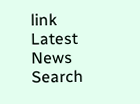link
Latest News
Search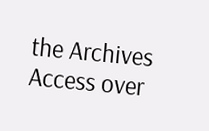the Archives
Access over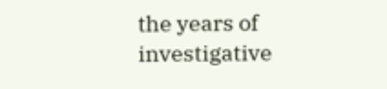the years of investigative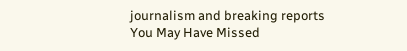journalism and breaking reports
You May Have Missed